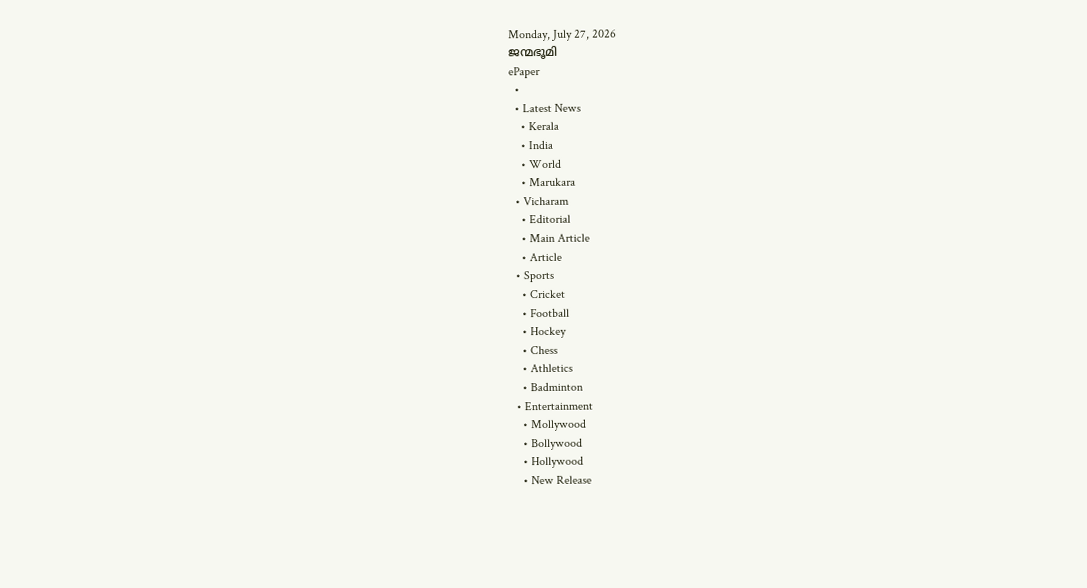Monday, July 27, 2026
ജന്മഭൂമി
ePaper
  •
  • Latest News
    • Kerala
    • India
    • World
    • Marukara
  • Vicharam
    • Editorial
    • Main Article
    • Article
  • Sports
    • Cricket
    • Football
    • Hockey
    • Chess
    • Athletics
    • Badminton
  • Entertainment
    • Mollywood
    • Bollywood
    • Hollywood
    • New Release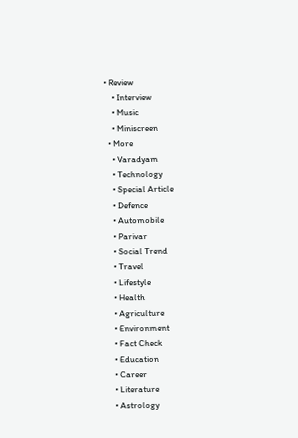• Review
    • Interview
    • Music
    • Miniscreen
  • More
    • Varadyam
    • Technology
    • Special Article
    • Defence
    • Automobile
    • Parivar
    • Social Trend
    • Travel
    • Lifestyle
    • Health
    • Agriculture
    • Environment
    • Fact Check
    • Education
    • Career
    • Literature
    • Astrology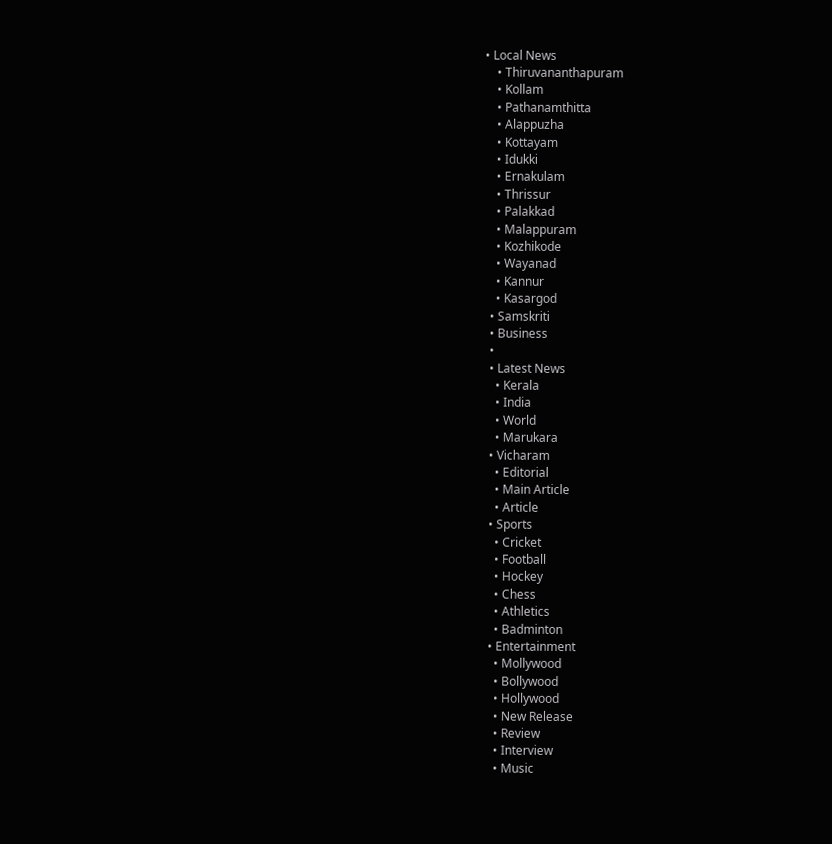• Local News
    • Thiruvananthapuram
    • Kollam
    • Pathanamthitta
    • Alappuzha
    • Kottayam
    • Idukki
    • Ernakulam
    • Thrissur
    • Palakkad
    • Malappuram
    • Kozhikode
    • Wayanad
    • Kannur
    • Kasargod
  • Samskriti
  • Business
  •
  • Latest News
    • Kerala
    • India
    • World
    • Marukara
  • Vicharam
    • Editorial
    • Main Article
    • Article
  • Sports
    • Cricket
    • Football
    • Hockey
    • Chess
    • Athletics
    • Badminton
  • Entertainment
    • Mollywood
    • Bollywood
    • Hollywood
    • New Release
    • Review
    • Interview
    • Music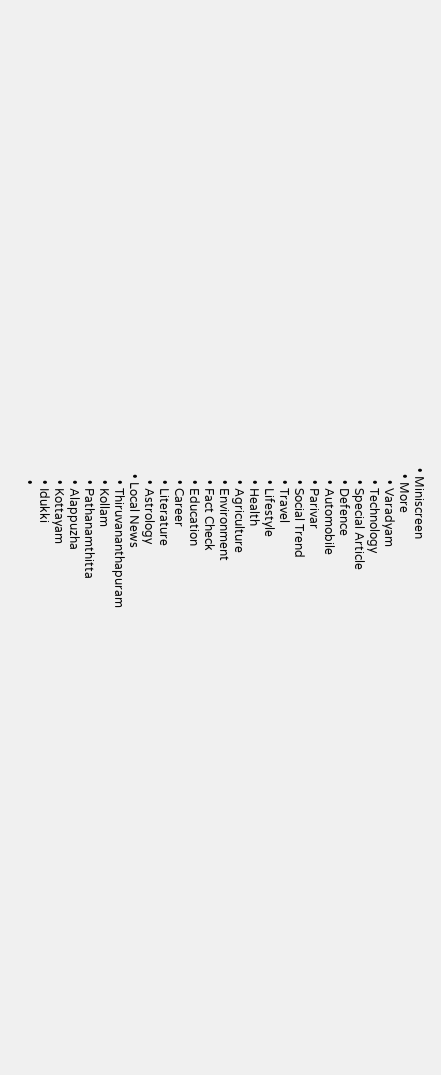• Miniscreen
  • More
    • Varadyam
    • Technology
    • Special Article
    • Defence
    • Automobile
    • Parivar
    • Social Trend
    • Travel
    • Lifestyle
    • Health
    • Agriculture
    • Environment
    • Fact Check
    • Education
    • Career
    • Literature
    • Astrology
  • Local News
    • Thiruvananthapuram
    • Kollam
    • Pathanamthitta
    • Alappuzha
    • Kottayam
    • Idukki
    •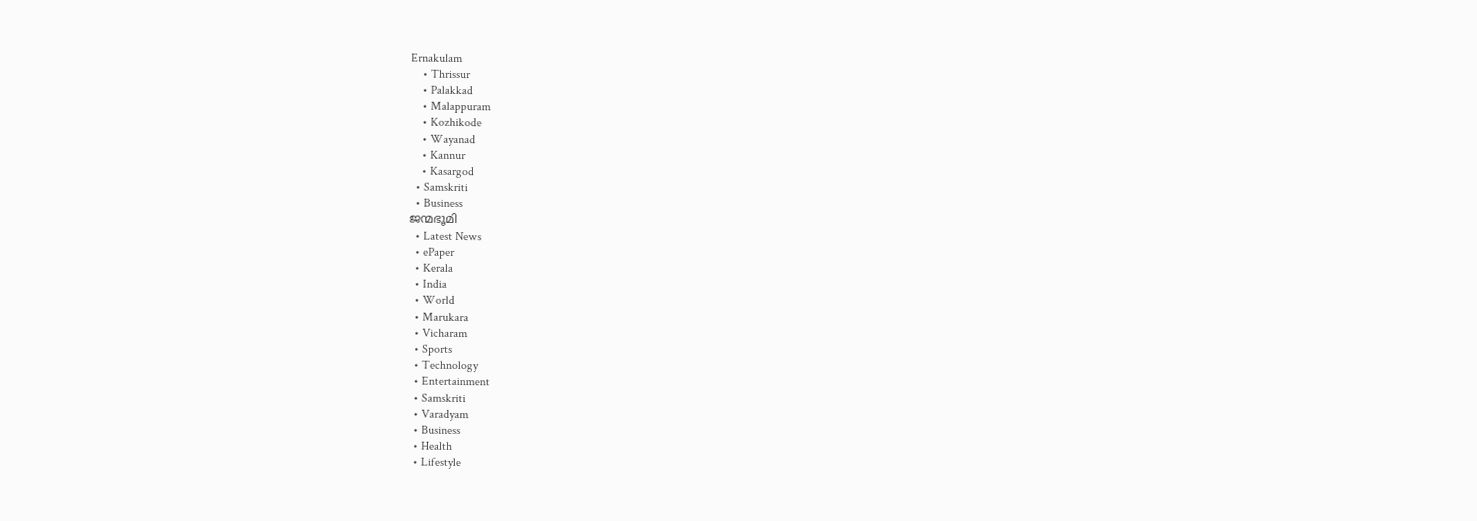Ernakulam
    • Thrissur
    • Palakkad
    • Malappuram
    • Kozhikode
    • Wayanad
    • Kannur
    • Kasargod
  • Samskriti
  • Business
ജന്മഭൂമി
  • Latest News
  • ePaper
  • Kerala
  • India
  • World
  • Marukara
  • Vicharam
  • Sports
  • Technology
  • Entertainment
  • Samskriti
  • Varadyam
  • Business
  • Health
  • Lifestyle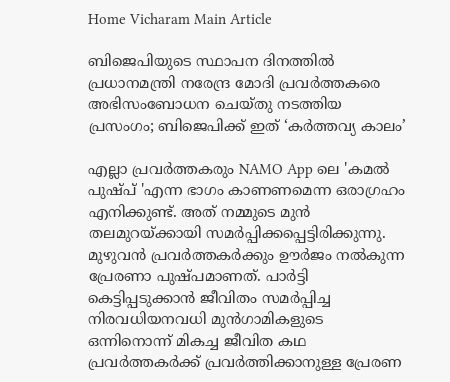Home Vicharam Main Article

ബിജെപിയുടെ സ്ഥാപന ദിനത്തില്‍ പ്രധാനമന്ത്രി നരേന്ദ്ര മോദി പ്രവര്‍ത്തകരെ അഭിസംബോധന ചെയ്തു നടത്തിയ പ്രസംഗം; ബിജെപിക്ക് ഇത് ‘കര്‍ത്തവ്യ കാലം’

എല്ലാ പ്രവര്‍ത്തകരും NAMO App ലെ 'കമല്‍ പുഷ്പ് 'എന്ന ഭാഗം കാണണമെന്ന ഒരാഗ്രഹം എനിക്കുണ്ട്. അത് നമ്മുടെ മുന്‍ തലമുറയ്‌ക്കായി സമര്‍പ്പിക്കപ്പെട്ടിരിക്കുന്നു. മുഴുവന്‍ പ്രവര്‍ത്തകര്‍ക്കും ഊര്‍ജം നല്‍കുന്ന പ്രേരണാ പുഷ്പമാണത്. പാര്‍ട്ടി കെട്ടിപ്പടുക്കാന്‍ ജീവിതം സമര്‍പ്പിച്ച നിരവധിയനവധി മുന്‍ഗാമികളുടെ ഒന്നിനൊന്ന് മികച്ച ജീവിത കഥ പ്രവര്‍ത്തകര്‍ക്ക് പ്രവര്‍ത്തിക്കാനുള്ള പ്രേരണ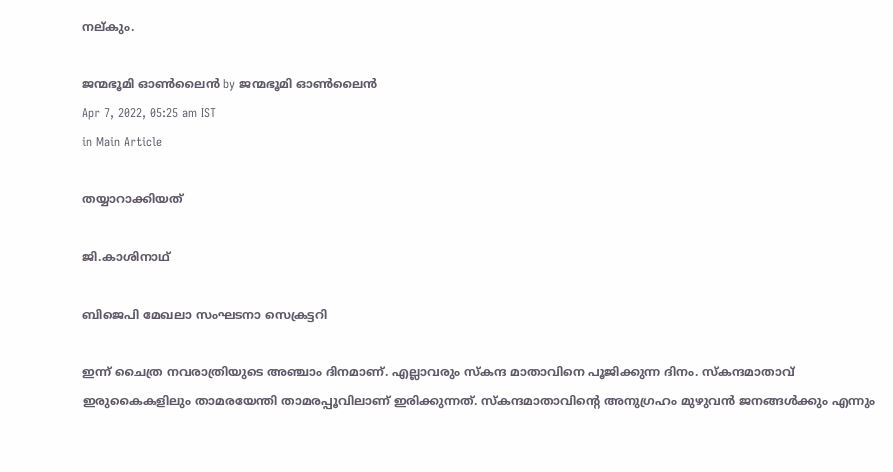നല്കും.

ജന്മഭൂമി ഓണ്‍ലൈന്‍ by ജന്മഭൂമി ഓണ്‍ലൈന്‍
Apr 7, 2022, 05:25 am IST
in Main Article

തയ്യാറാക്കിയത്

ജി.കാശിനാഥ്

ബിജെപി മേഖലാ സംഘടനാ സെക്രട്ടറി

ഇന്ന് ചൈത്ര നവരാത്രിയുടെ അഞ്ചാം ദിനമാണ്. എല്ലാവരും സ്‌കന്ദ മാതാവിനെ പൂജിക്കുന്ന ദിനം. സ്‌കന്ദമാതാവ് ഇരുകൈകളിലും താമരയേന്തി താമരപ്പൂവിലാണ് ഇരിക്കുന്നത്. സ്‌കന്ദമാതാവിന്റെ അനുഗ്രഹം മുഴുവന്‍ ജനങ്ങള്‍ക്കും എന്നും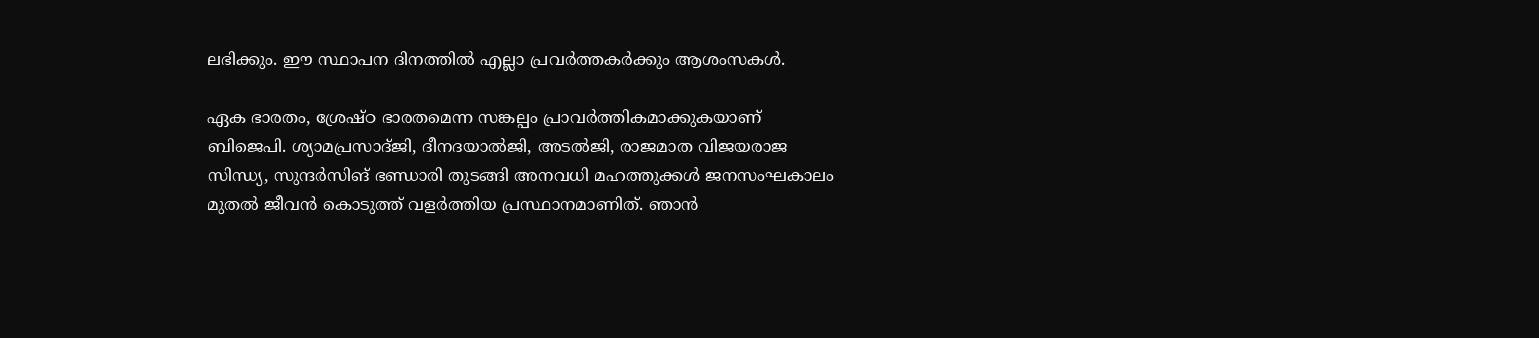ലഭിക്കും. ഈ സ്ഥാപന ദിനത്തില്‍ എല്ലാ പ്രവര്‍ത്തകര്‍ക്കും ആശംസകള്‍.

ഏക ഭാരതം, ശ്രേഷ്ഠ ഭാരതമെന്ന സങ്കല്പം പ്രാവര്‍ത്തികമാക്കുകയാണ് ബിജെപി. ശ്യാമപ്രസാദ്ജി, ദീനദയാല്‍ജി, അടല്‍ജി, രാജമാത വിജയരാജ സിന്ധ്യ, സുന്ദര്‍സിങ് ഭണ്ഡാരി തുടങ്ങി അനവധി മഹത്തുക്കള്‍ ജനസംഘകാലം മുതല്‍ ജീവന്‍ കൊടുത്ത് വളര്‍ത്തിയ പ്രസ്ഥാനമാണിത്. ഞാന്‍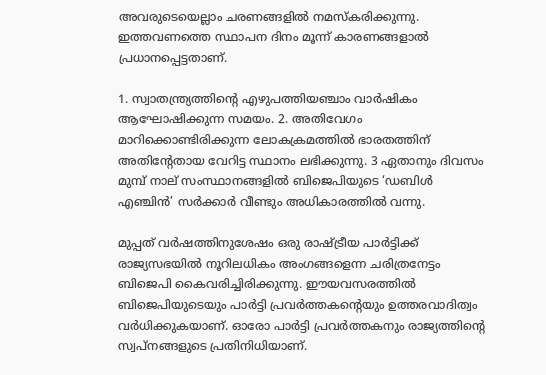അവരുടെയെല്ലാം ചരണങ്ങളില്‍ നമസ്‌കരിക്കുന്നു. ഇത്തവണത്തെ സ്ഥാപന ദിനം മൂന്ന് കാരണങ്ങളാല്‍ പ്രധാനപ്പെട്ടതാണ്.

1. സ്വാതന്ത്ര്യത്തിന്റെ എഴുപത്തിയഞ്ചാം വാര്‍ഷികം ആഘോഷിക്കുന്ന സമയം. 2. അതിവേഗം മാറിക്കൊണ്ടിരിക്കുന്ന ലോകക്രമത്തില്‍ ഭാരതത്തിന് അതിന്റേതായ വേറിട്ട സ്ഥാനം ലഭിക്കുന്നു. 3 ഏതാനും ദിവസം മുമ്പ് നാല് സംസ്ഥാനങ്ങളില്‍ ബിജെപിയുടെ ‘ഡബിള്‍ എഞ്ചിന്‍’ സര്‍ക്കാര്‍ വീണ്ടും അധികാരത്തില്‍ വന്നു.

മുപ്പത് വര്‍ഷത്തിനുശേഷം ഒരു രാഷ്‌ട്രീയ പാര്‍ട്ടിക്ക് രാജ്യസഭയില്‍ നൂറിലധികം അംഗങ്ങളെന്ന ചരിത്രനേട്ടം ബിജെപി കൈവരിച്ചിരിക്കുന്നു. ഈയവസരത്തില്‍ ബിജെപിയുടെയും പാര്‍ട്ടി പ്രവര്‍ത്തകന്റെയും ഉത്തരവാദിത്വം വര്‍ധിക്കുകയാണ്. ഓരോ പാര്‍ട്ടി പ്രവര്‍ത്തകനും രാജ്യത്തിന്റെ സ്വപ്നങ്ങളുടെ പ്രതിനിധിയാണ്.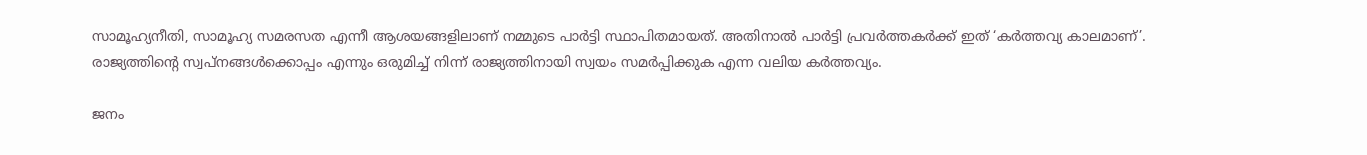സാമൂഹ്യനീതി, സാമൂഹ്യ സമരസത എന്നീ ആശയങ്ങളിലാണ് നമ്മുടെ പാര്‍ട്ടി സ്ഥാപിതമായത്. അതിനാല്‍ പാര്‍ട്ടി പ്രവര്‍ത്തകര്‍ക്ക് ഇത് ‘കര്‍ത്തവ്യ കാലമാണ്’. രാജ്യത്തിന്റെ സ്വപ്‌നങ്ങള്‍ക്കൊപ്പം എന്നും ഒരുമിച്ച് നിന്ന് രാജ്യത്തിനായി സ്വയം സമര്‍പ്പിക്കുക എന്ന വലിയ കര്‍ത്തവ്യം.

ജനം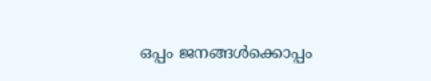ഒപ്പം ജനങ്ങള്‍ക്കൊപ്പം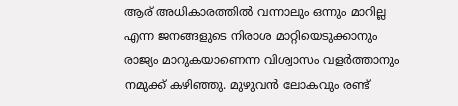ആര് അധികാരത്തില്‍ വന്നാലും ഒന്നും മാറില്ല എന്ന ജനങ്ങളുടെ നിരാശ മാറ്റിയെടുക്കാനും രാജ്യം മാറുകയാണെന്ന വിശ്വാസം വളര്‍ത്താനും നമുക്ക് കഴിഞ്ഞു. മുഴുവന്‍ ലോകവും രണ്ട്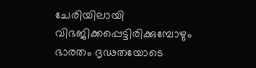ചേരിയിലായി വിഭജിക്കപ്പെട്ടിരിക്കുമ്പോഴും ഭാരതം ദൃഢതയോടെ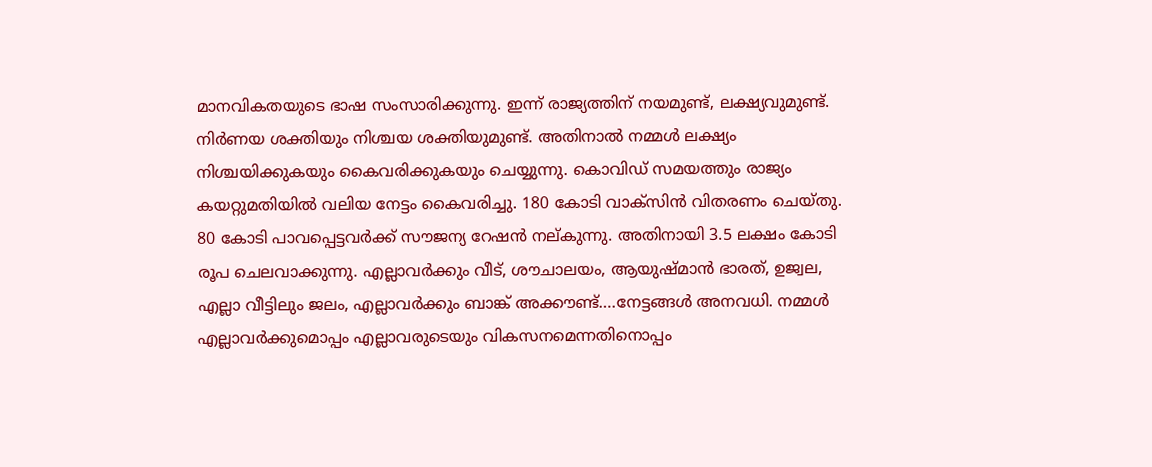മാനവികതയുടെ ഭാഷ സംസാരിക്കുന്നു. ഇന്ന് രാജ്യത്തിന് നയമുണ്ട്, ലക്ഷ്യവുമുണ്ട്. നിര്‍ണയ ശക്തിയും നിശ്ചയ ശക്തിയുമുണ്ട്. അതിനാല്‍ നമ്മള്‍ ലക്ഷ്യം നിശ്ചയിക്കുകയും കൈവരിക്കുകയും ചെയ്യുന്നു. കൊവിഡ് സമയത്തും രാജ്യം കയറ്റുമതിയില്‍ വലിയ നേട്ടം കൈവരിച്ചു. 180 കോടി വാക്‌സിന്‍ വിതരണം ചെയ്തു. 80 കോടി പാവപ്പെട്ടവര്‍ക്ക് സൗജന്യ റേഷന്‍ നല്കുന്നു. അതിനായി 3.5 ലക്ഷം കോടി രൂപ ചെലവാക്കുന്നു. എല്ലാവര്‍ക്കും വീട്, ശൗചാലയം, ആയുഷ്മാന്‍ ഭാരത്, ഉജ്വല, എല്ലാ വീട്ടിലും ജലം, എല്ലാവര്‍ക്കും ബാങ്ക് അക്കൗണ്ട്….നേട്ടങ്ങള്‍ അനവധി. നമ്മള്‍ എല്ലാവര്‍ക്കുമൊപ്പം എല്ലാവരുടെയും വികസനമെന്നതിനൊപ്പം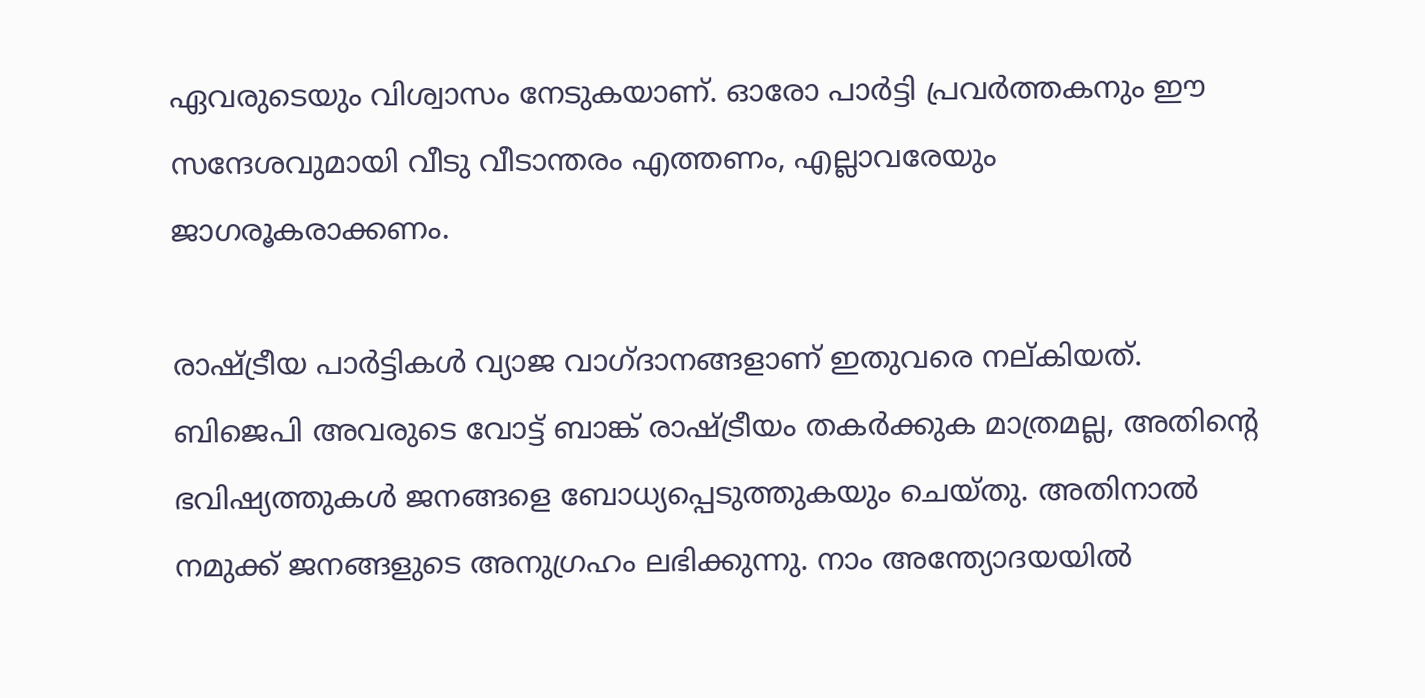ഏവരുടെയും വിശ്വാസം നേടുകയാണ്. ഓരോ പാര്‍ട്ടി പ്രവര്‍ത്തകനും ഈ സന്ദേശവുമായി വീടു വീടാന്തരം എത്തണം, എല്ലാവരേയും ജാഗരൂകരാക്കണം.

രാഷ്‌ട്രീയ പാര്‍ട്ടികള്‍ വ്യാജ വാഗ്ദാനങ്ങളാണ് ഇതുവരെ നല്കിയത്. ബിജെപി അവരുടെ വോട്ട് ബാങ്ക് രാഷ്‌ട്രീയം തകര്‍ക്കുക മാത്രമല്ല, അതിന്റെ ഭവിഷ്യത്തുകള്‍ ജനങ്ങളെ ബോധ്യപ്പെടുത്തുകയും ചെയ്തു. അതിനാല്‍ നമുക്ക് ജനങ്ങളുടെ അനുഗ്രഹം ലഭിക്കുന്നു. നാം അന്ത്യോദയയില്‍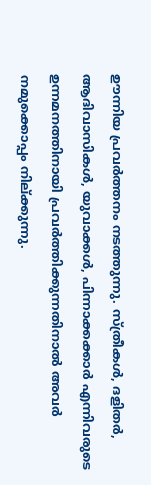ഊന്നിയ പ്രവര്‍ത്തനം നടത്തുന്നു. സ്ത്രീകള്‍, ദളിതര്‍, ആദിവാസികള്‍, യുവാക്കള്‍, പിന്നാക്കക്കാര്‍ എന്നിവരുടെ ഉന്നമനത്തിനായി പ്രവര്‍ത്തിക്കുന്നതിനാല്‍ അവര്‍ നമുക്കൊപ്പം നില്ക്കുന്നു.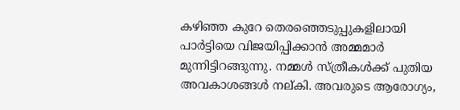കഴിഞ്ഞ കുറേ തെരഞ്ഞെടുപ്പുകളിലായി പാര്‍ട്ടിയെ വിജയിപ്പിക്കാന്‍ അമ്മമാര്‍ മുന്നിട്ടിറങ്ങുന്നു. നമ്മള്‍ സ്ത്രീകള്‍ക്ക് പുതിയ അവകാശങ്ങള്‍ നല്കി. അവരുടെ ആരോഗ്യം,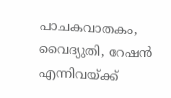പാചകവാതകം, വൈദ്യുതി, റേഷന്‍ എന്നിവയ്‌ക്ക്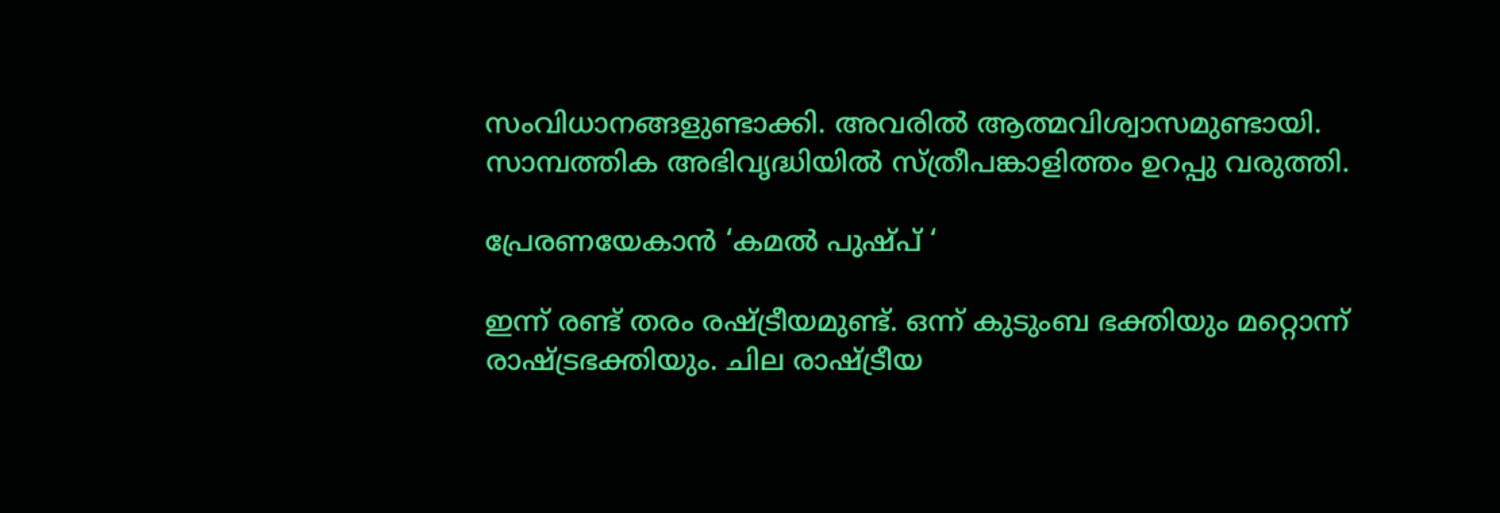സംവിധാനങ്ങളുണ്ടാക്കി. അവരില്‍ ആത്മവിശ്വാസമുണ്ടായി. സാമ്പത്തിക അഭിവൃദ്ധിയില്‍ സ്ത്രീപങ്കാളിത്തം ഉറപ്പു വരുത്തി.

പ്രേരണയേകാന്‍ ‘കമല്‍ പുഷ്പ് ‘

ഇന്ന് രണ്ട് തരം രഷ്‌ട്രീയമുണ്ട്. ഒന്ന് കുടുംബ ഭക്തിയും മറ്റൊന്ന് രാഷ്‌ട്രഭക്തിയും. ചില രാഷ്‌ട്രീയ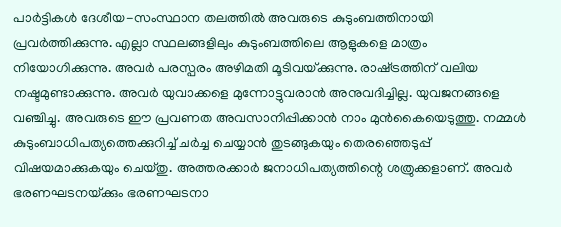പാര്‍ട്ടികള്‍ ദേശീയ-സംസ്ഥാന തലത്തില്‍ അവരുടെ കുടുംബത്തിനായി പ്രവര്‍ത്തിക്കുന്നു. എല്ലാ സ്ഥലങ്ങളിലും കുടുംബത്തിലെ ആളുകളെ മാത്രം നിയോഗിക്കുന്നു. അവര്‍ പരസ്പരം അഴിമതി മൂടിവയ്‌ക്കുന്നു. രാഷ്‌ട്രത്തിന് വലിയ നഷ്ടമുണ്ടാക്കുന്നു. അവര്‍ യുവാക്കളെ മുന്നോട്ടുവരാന്‍ അനുവദിച്ചില്ല. യുവജനങ്ങളെ വഞ്ചിച്ചു. അവരുടെ ഈ പ്രവണത അവസാനിപ്പിക്കാന്‍ നാം മുന്‍കൈയെടുത്തു. നമ്മള്‍ കുടുംബാധിപത്യത്തെക്കുറിച്ച് ചര്‍ച്ച ചെയ്യാന്‍ തുടങ്ങുകയും തെരഞ്ഞെടുപ്പ് വിഷയമാക്കുകയും ചെയ്തു. അത്തരക്കാര്‍ ജനാധിപത്യത്തിന്റെ ശത്രുക്കളാണ്. അവര്‍ ഭരണഘടനയ്‌ക്കും ഭരണഘടനാ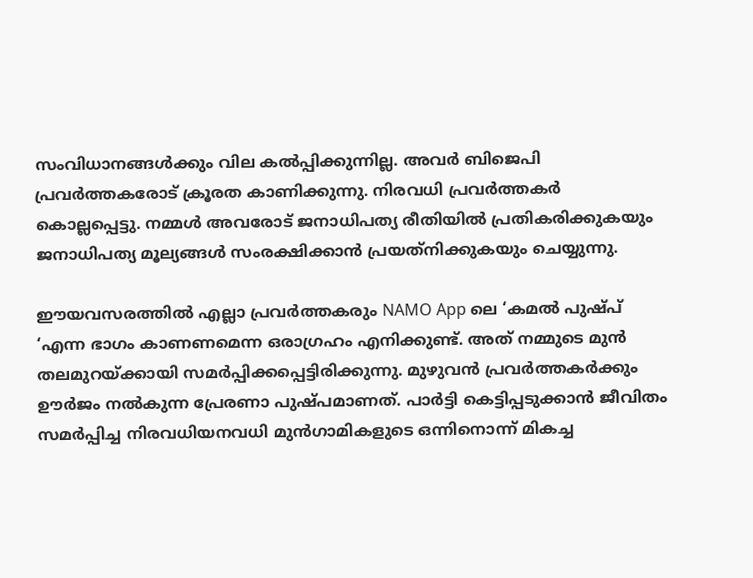സംവിധാനങ്ങള്‍ക്കും വില കല്‍പ്പിക്കുന്നില്ല. അവര്‍ ബിജെപി പ്രവര്‍ത്തകരോട് ക്രൂരത കാണിക്കുന്നു. നിരവധി പ്രവര്‍ത്തകര്‍ കൊല്ലപ്പെട്ടു. നമ്മള്‍ അവരോട് ജനാധിപത്യ രീതിയില്‍ പ്രതികരിക്കുകയും ജനാധിപത്യ മൂല്യങ്ങള്‍ സംരക്ഷിക്കാന്‍ പ്രയത്‌നിക്കുകയും ചെയ്യുന്നു.

ഈയവസരത്തില്‍ എല്ലാ പ്രവര്‍ത്തകരും NAMO App ലെ ‘കമല്‍ പുഷ്പ് ‘എന്ന ഭാഗം കാണണമെന്ന ഒരാഗ്രഹം എനിക്കുണ്ട്. അത് നമ്മുടെ മുന്‍ തലമുറയ്‌ക്കായി സമര്‍പ്പിക്കപ്പെട്ടിരിക്കുന്നു. മുഴുവന്‍ പ്രവര്‍ത്തകര്‍ക്കും ഊര്‍ജം നല്‍കുന്ന പ്രേരണാ പുഷ്പമാണത്. പാര്‍ട്ടി കെട്ടിപ്പടുക്കാന്‍ ജീവിതം സമര്‍പ്പിച്ച നിരവധിയനവധി മുന്‍ഗാമികളുടെ ഒന്നിനൊന്ന് മികച്ച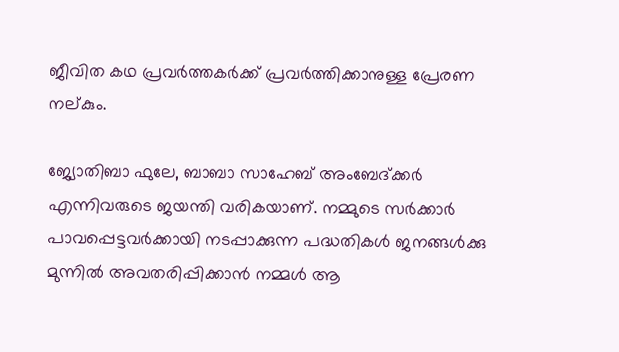ജീവിത കഥ പ്രവര്‍ത്തകര്‍ക്ക് പ്രവര്‍ത്തിക്കാനുള്ള പ്രേരണ നല്കും.

ജ്യോതിബാ ഫുലേ, ബാബാ സാഹേബ് അംബേദ്ക്കര്‍ എന്നിവരുടെ ജയന്തി വരികയാണ്. നമ്മുടെ സര്‍ക്കാര്‍ പാവപ്പെട്ടവര്‍ക്കായി നടപ്പാക്കുന്ന പദ്ധതികള്‍ ജനങ്ങള്‍ക്കു മുന്നില്‍ അവതരിപ്പിക്കാന്‍ നമ്മള്‍ ആ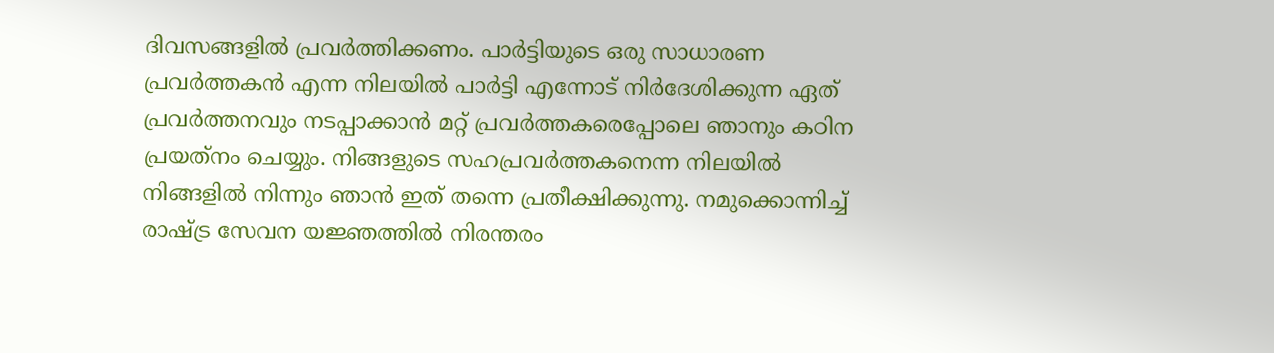ദിവസങ്ങളില്‍ പ്രവര്‍ത്തിക്കണം. പാര്‍ട്ടിയുടെ ഒരു സാധാരണ പ്രവര്‍ത്തകന്‍ എന്ന നിലയില്‍ പാര്‍ട്ടി എന്നോട് നിര്‍ദേശിക്കുന്ന ഏത് പ്രവര്‍ത്തനവും നടപ്പാക്കാന്‍ മറ്റ് പ്രവര്‍ത്തകരെപ്പോലെ ഞാനും കഠിന പ്രയത്‌നം ചെയ്യും. നിങ്ങളുടെ സഹപ്രവര്‍ത്തകനെന്ന നിലയില്‍ നിങ്ങളില്‍ നിന്നും ഞാന്‍ ഇത് തന്നെ പ്രതീക്ഷിക്കുന്നു. നമുക്കൊന്നിച്ച് രാഷ്‌ട്ര സേവന യജ്ഞത്തില്‍ നിരന്തരം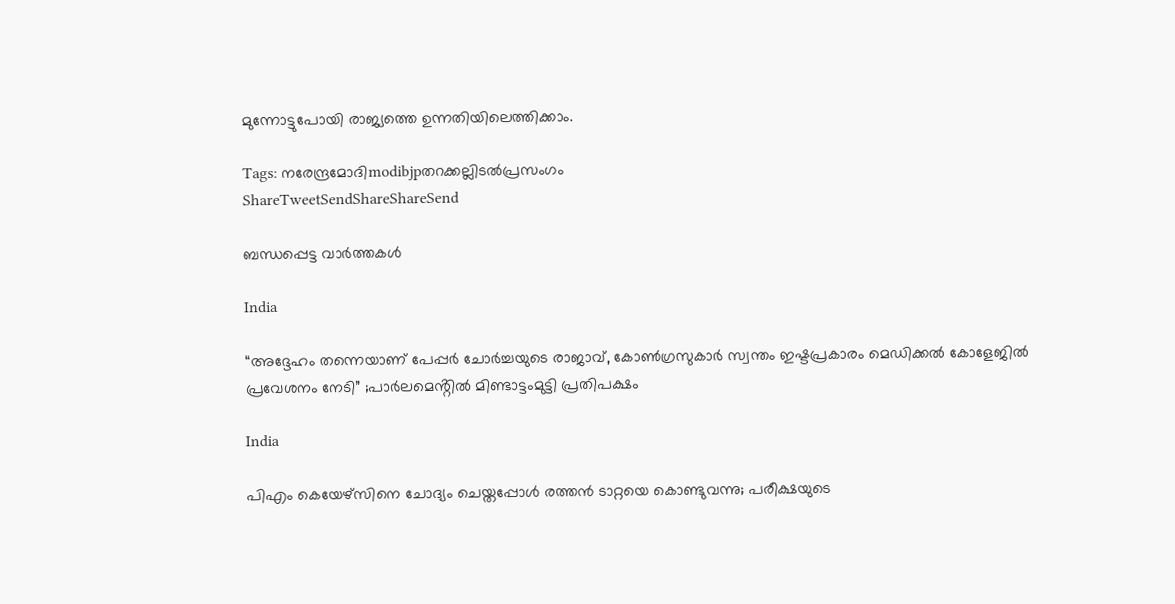മുന്നോട്ടുപോയി രാജ്യത്തെ ഉന്നതിയിലെത്തിക്കാം.

Tags: നരേന്ദ്രമോദിmodibjpതറക്കല്ലിടല്‍പ്രസംഗം
ShareTweetSendShareShareSend

ബന്ധപ്പെട്ട വാര്‍ത്തകള്‍

India

“അദ്ദേഹം തന്നെയാണ് പേപ്പർ ചോർച്ചയുടെ രാജാവ്, കോൺഗ്രസുകാർ സ്വന്തം ഇഷ്ടപ്രകാരം മെഡിക്കൽ കോളേജിൽ പ്രവേശനം നേടി” ;പാർലമെൻ്റിൽ മിണ്ടാട്ടംമുട്ടി പ്രതിപക്ഷം

India

പിഎം കെയേഴ്സിനെ ചോദ്യം ചെയ്തപ്പോള്‍ രത്തന്‍ ടാറ്റയെ കൊണ്ടുവന്നു; പരീക്ഷയുടെ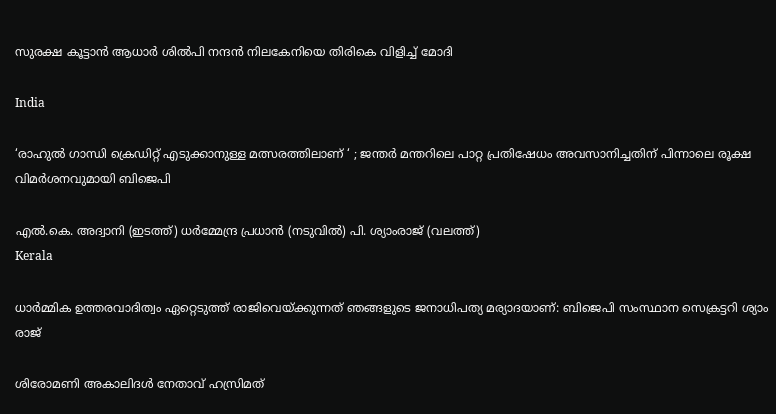സുരക്ഷ കൂട്ടാന്‍ ആധാര്‍ ശില്‍പി നന്ദന്‍ നിലകേനിയെ തിരികെ വിളിച്ച് മോദി

India

‘രാഹുൽ ഗാന്ധി ക്രെഡിറ്റ് എടുക്കാനുള്ള മത്സരത്തിലാണ് ‘ ; ജന്തർ മന്തറിലെ പാറ്റ പ്രതിഷേധം അവസാനിച്ചതിന് പിന്നാലെ രൂക്ഷ വിമർശനവുമായി ബിജെപി

എല്‍.കെ. അദ്വാനി (ഇടത്ത്) ധര്‍മ്മേന്ദ്ര പ്രധാന്‍ (നടുവില്‍) പി. ശ്യാംരാജ് (വലത്ത്)
Kerala

ധാര്‍മ്മിക ഉത്തരവാദിത്വം ഏറ്റെടുത്ത് രാജിവെയ്‌ക്കുന്നത് ഞങ്ങളുടെ ജനാധിപത്യ മര്യാദയാണ്: ബിജെപി സംസ്ഥാന സെക്രട്ടറി ശ്യാം രാജ്

ശിരോമണി അകാലിദള്‍ നേതാവ് ഹസ്രിമത്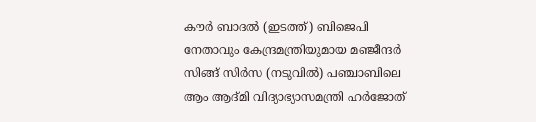കൗര്‍ ബാദല്‍ (ഇടത്ത്) ബിജെപി നേതാവും കേന്ദ്രമന്ത്രിയുമായ മഞ്ജീന്ദര്‍ സിങ്ങ് സിര്‍സ (നടുവില്‍) പഞ്ചാബിലെ ആം ആദ്മി വിദ്യാഭ്യാസമന്ത്രി ഹര്‍ജോത്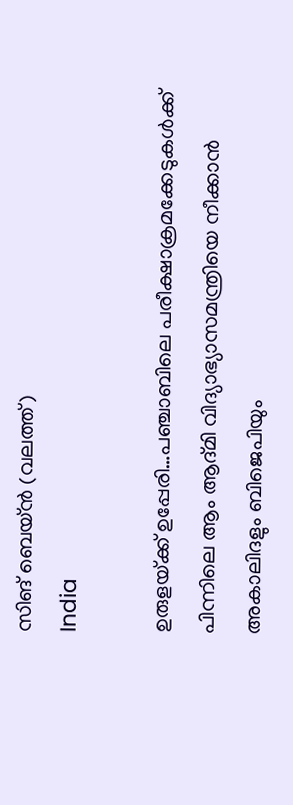സിങ് ബെയ്ന്‍ (വലത്ത്)
India

ഉരുളയ്‌ക്ക് ഉപ്പേരി…പഞ്ചാബിലെ പരീക്ഷാക്രമക്കേടുകള്‍ക്ക് പിന്നിലെ ആം ആദ്മി വിദ്യാഭ്യാസമന്ത്രിയെ നീക്കാന്‍ അകാലിദളും ബിജെപിയും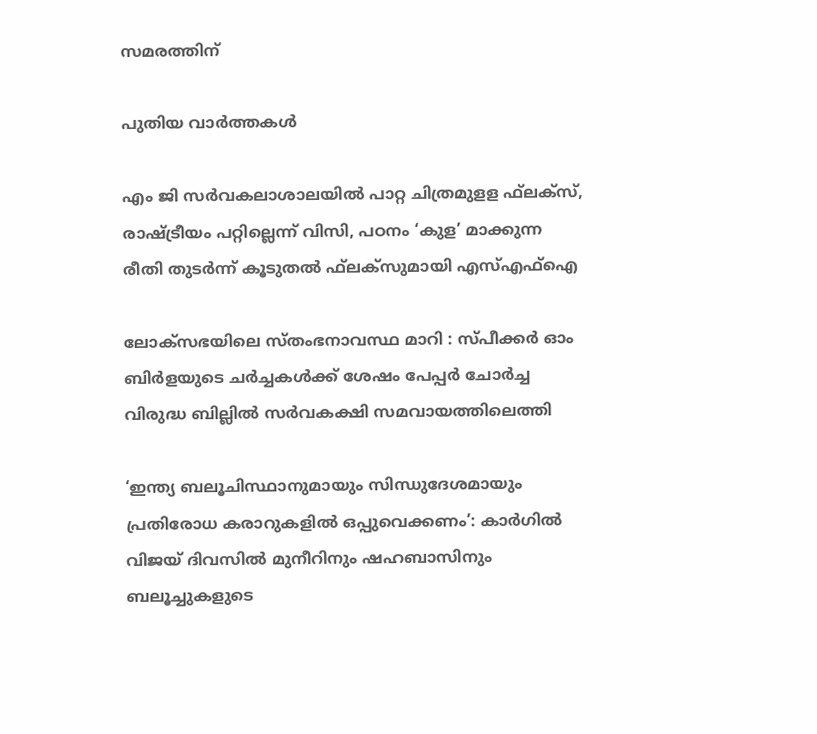സമരത്തിന്

പുതിയ വാര്‍ത്തകള്‍

എം ജി സര്‍വകലാശാലയില്‍ പാറ്റ ചിത്രമുളള ഫ്‌ലക്‌സ്, രാഷ്‌ട്രീയം പറ്റില്ലെന്ന് വിസി, പഠനം ‘കുള’ മാക്കുന്ന രീതി തുടര്‍ന്ന് കൂടുതല്‍ ഫ്‌ലക്‌സുമായി എസ്എഫ്‌ഐ

ലോക്‌സഭയിലെ സ്തംഭനാവസ്ഥ മാറി : സ്പീക്കർ ഓം ബിർളയുടെ ചർച്ചകൾക്ക് ശേഷം പേപ്പർ ചോർച്ച വിരുദ്ധ ബില്ലിൽ സർവകക്ഷി സമവായത്തിലെത്തി

‘ഇന്ത്യ ബലൂചിസ്ഥാനുമായും സിന്ധുദേശമായും പ്രതിരോധ കരാറുകളിൽ ഒപ്പുവെക്കണം’: കാർഗിൽ വിജയ് ദിവസിൽ മുനീറിനും ഷഹബാസിനും ബലൂച്ചുകളുടെ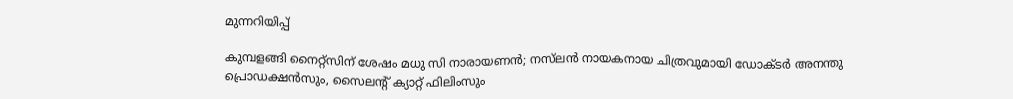മുന്നറിയിപ്പ്

കുമ്പളങ്ങി നൈറ്റ്സിന് ശേഷം മധു സി നാരായണൻ; നസ്‌ലൻ നായകനായ ചിത്രവുമായി ഡോക്ടർ അനന്തു പ്രൊഡക്ഷൻസും, സൈലൻ്റ് ക്യാറ്റ് ഫിലിംസും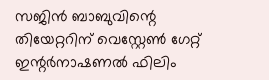സജിൻ ബാബുവിന്റെ തിയേറ്ററിന് വെസ്റ്റേൺ ഗേറ്റ് ഇന്റർനാഷണൽ ഫിലിം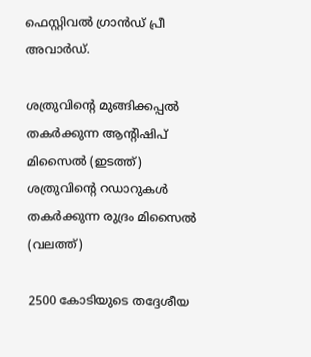ഫെസ്റ്റിവൽ ഗ്രാൻഡ് പ്രീ അവാർഡ്.

ശത്രുവിന്‍റെ മുങ്ങിക്കപ്പല്‍ തകര്‍ക്കുന്ന ആന്‍റിഷിപ് മിസൈല്‍ (ഇടത്ത്) ശത്രുവിന്‍റെ റഡാറുകള്‍ തകര്‍ക്കുന്ന രുദ്രം മിസൈല്‍ (വലത്ത്)

2500 കോടിയുടെ തദ്ദേശീയ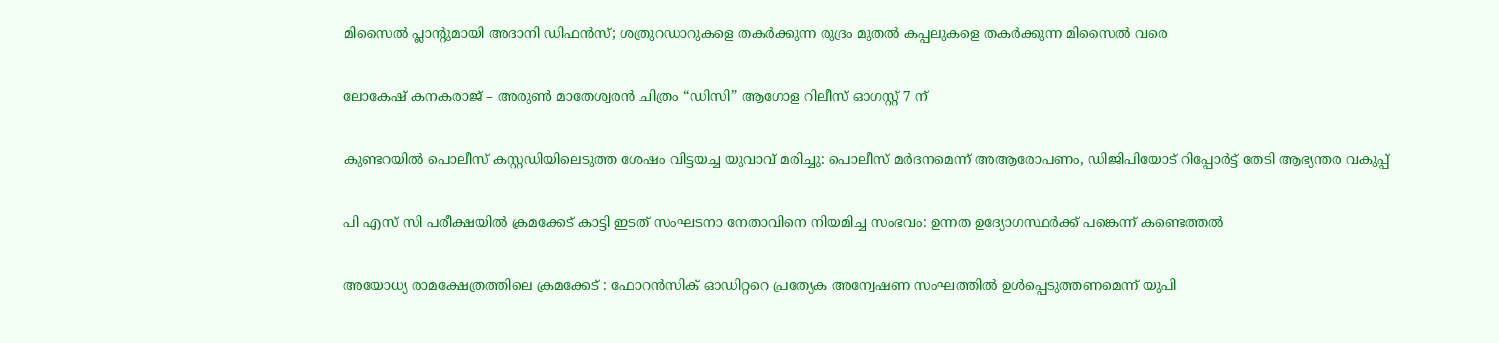മിസൈല്‍ പ്ലാന്‍റുമായി അദാനി ഡിഫന്‍സ്; ശത്രുറഡാറുകളെ തകര്‍ക്കുന്ന രുദ്രം മുതല്‍ കപ്പലുകളെ തകര്‍ക്കുന്ന മിസൈല്‍ വരെ

ലോകേഷ് കനകരാജ് – അരുൺ മാതേശ്വരൻ ചിത്രം “ഡിസി” ആഗോള റിലീസ് ഓഗസ്റ്റ് 7 ന്

കുണ്ടറയില്‍ പൊലീസ് കസ്റ്റഡിയിലെടുത്ത ശേഷം വിട്ടയച്ച യുവാവ് മരിച്ചു: പൊലീസ് മര്‍ദനമെന്ന് അആരോപണം, ഡിജിപിയോട് റിപ്പോര്‍ട്ട് തേടി ആഭ്യന്തര വകുപ്പ്

പി എസ് സി പരീക്ഷയില്‍ ക്രമക്കേട് കാട്ടി ഇടത് സംഘടനാ നേതാവിനെ നിയമിച്ച സംഭവം: ഉന്നത ഉദ്യോഗസ്ഥര്‍ക്ക് പങ്കെന്ന് കണ്ടെത്തല്‍

അയോധ്യ രാമക്ഷേത്രത്തിലെ ക്രമക്കേട് : ഫോറൻസിക് ഓഡിറ്ററെ പ്രത്യേക അന്വേഷണ സംഘത്തിൽ ഉൾപ്പെടുത്തണമെന്ന് യുപി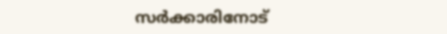സർക്കാരിനോട്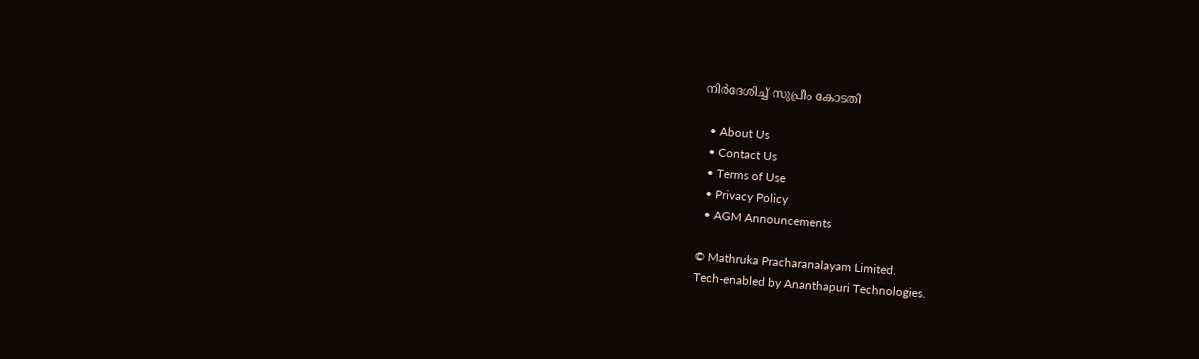നിർദേശിച്ച് സുപ്രീം കോടതി

  • About Us
  • Contact Us
  • Terms of Use
  • Privacy Policy
  • AGM Announcements

© Mathruka Pracharanalayam Limited.
Tech-enabled by Ananthapuri Technologies.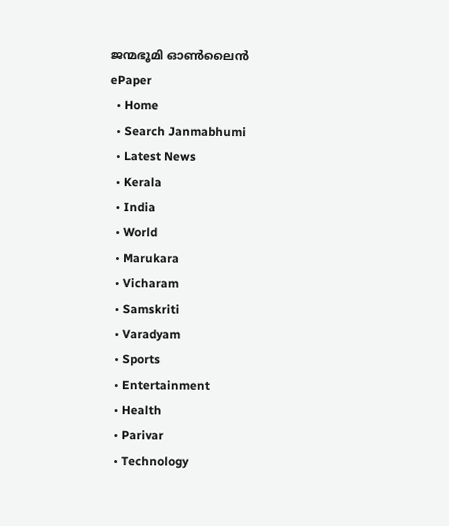ജന്മഭൂമി ഓണ്‍ലൈന്‍
ePaper
  • Home
  • Search Janmabhumi
  • Latest News
  • Kerala
  • India
  • World
  • Marukara
  • Vicharam
  • Samskriti
  • Varadyam
  • Sports
  • Entertainment
  • Health
  • Parivar
  • Technology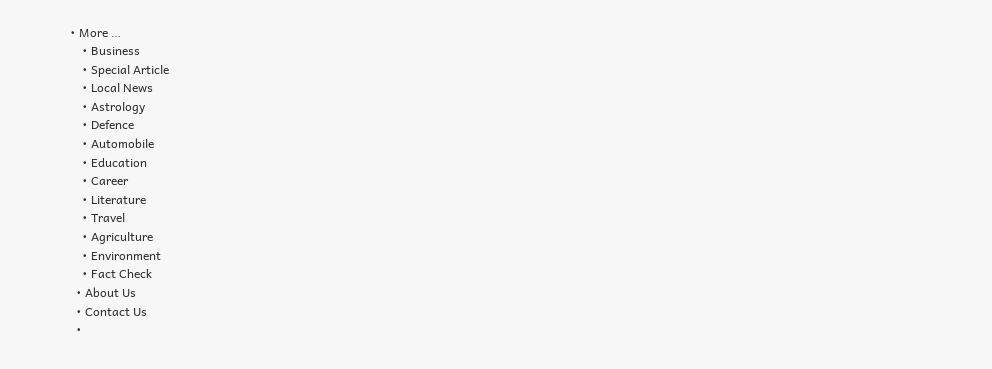• More …
    • Business
    • Special Article
    • Local News
    • Astrology
    • Defence
    • Automobile
    • Education
    • Career
    • Literature
    • Travel
    • Agriculture
    • Environment
    • Fact Check
  • About Us
  • Contact Us
  •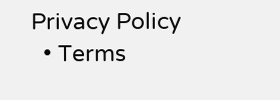Privacy Policy
  • Terms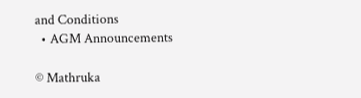and Conditions
  • AGM Announcements

© Mathruka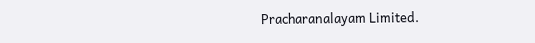Pracharanalayam Limited.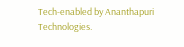Tech-enabled by Ananthapuri Technologies.